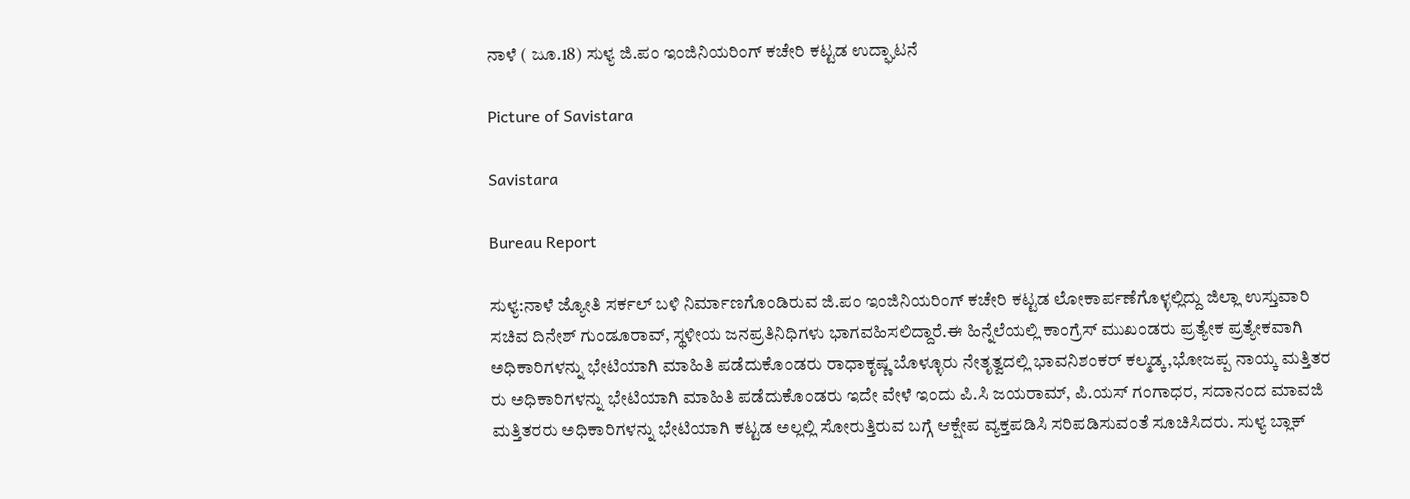ನಾಳೆ ( ಜೂ.18) ಸುಳ್ಯ ಜಿ.ಪಂ ಇಂಜಿನಿಯರಿಂಗ್ ಕಚೇರಿ ಕಟ್ಟಡ ಉದ್ಘಾಟನೆ

Picture of Savistara

Savistara

Bureau Report

ಸುಳ್ಯ:ನಾಳೆ ಜ್ಯೋತಿ ಸರ್ಕಲ್ ಬಳಿ ನಿರ್ಮಾಣಗೊಂಡಿರುವ ಜಿ.ಪಂ ಇಂಜಿನಿಯರಿಂಗ್ ಕಚೇರಿ ಕಟ್ಟಡ ಲೋಕಾರ್ಪಣೆಗೊಳ್ಳಲ್ಲಿದ್ದು ಜಿಲ್ಲಾ ಉಸ್ತುವಾರಿ ಸಚಿವ ದಿನೇಶ್ ಗುಂಡೂರಾವ್, ಸ್ಥಳೀಯ ಜನಪ್ರತಿನಿಧಿಗಳು ಭಾಗವಹಿಸಲಿದ್ದಾರೆ.ಈ ಹಿನ್ನೆಲೆಯಲ್ಲಿ ಕಾಂಗ್ರೆಸ್ ಮುಖಂಡರು ಪ್ರತ್ಯೇಕ ಪ್ರತ್ಯೇಕವಾಗಿ ಅಧಿಕಾರಿಗಳನ್ನು ಭೇಟಿಯಾಗಿ ಮಾಹಿತಿ ಪಡೆದುಕೊಂಡರು ರಾಧಾಕೃಷ್ಣ ಬೊಳ್ಳೂರು ನೇತೃತ್ವದಲ್ಲಿ ಭಾವನಿಶಂಕರ್ ಕಲ್ಮಡ್ಕ,ಭೋಜಪ್ಪ ನಾಯ್ಕ ಮತ್ತಿತರ ರು ಅಧಿಕಾರಿಗಳನ್ನು ಭೇಟಿಯಾಗಿ ಮಾಹಿತಿ ಪಡೆದುಕೊಂಡರು ಇದೇ ವೇಳೆ ಇಂದು ಪಿ.ಸಿ ಜಯರಾಮ್, ಪಿ.ಯಸ್ ಗಂಗಾಧರ, ಸದಾನಂದ ಮಾವಜಿ ಮತ್ತಿತರರು ಅಧಿಕಾರಿಗಳನ್ನು ಭೇಟಿಯಾಗಿ ಕಟ್ಟಡ ಅಲ್ಲಲ್ಲಿ ಸೋರುತ್ತಿರುವ ಬಗ್ಗೆ ಆಕ್ಷೇಪ ವ್ಯಕ್ತಪಡಿಸಿ ಸರಿಪಡಿಸುವಂತೆ ಸೂಚಿಸಿದರು. ಸುಳ್ಯ ಬ್ಲಾಕ್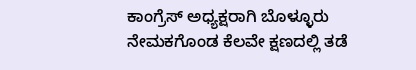ಕಾಂಗ್ರೆಸ್ ಅಧ್ಯಕ್ಷರಾಗಿ ಬೊಳ್ಳೂರು ನೇಮಕಗೊಂಡ ಕೆಲವೇ ಕ್ಷಣದಲ್ಲಿ ತಡೆ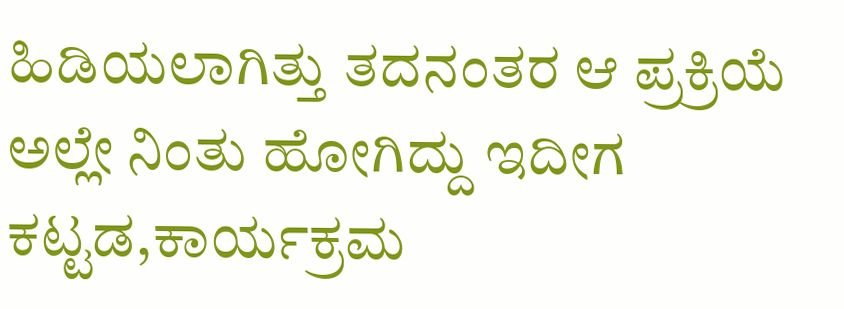ಹಿಡಿಯಲಾಗಿತ್ತು ತದನಂತರ ಆ ಪ್ರಕ್ರಿಯೆ ಅಲ್ಲೇ ನಿಂತು ಹೋಗಿದ್ದು ಇದೀಗ ಕಟ್ಟಡ,ಕಾರ್ಯಕ್ರಮ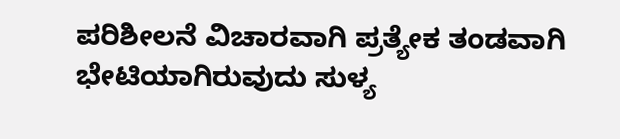ಪರಿಶೀಲನೆ ವಿಚಾರವಾಗಿ ಪ್ರತ್ಯೇಕ ತಂಡವಾಗಿ ಭೇಟಿಯಾಗಿರುವುದು ಸುಳ್ಯ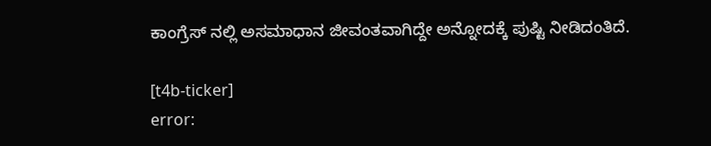ಕಾಂಗ್ರೆಸ್ ನಲ್ಲಿ ಅಸಮಾಧಾನ ಜೀವಂತವಾಗಿದ್ದೇ ಅನ್ನೋದಕ್ಕೆ ಪುಷ್ಟಿ ನೀಡಿದಂತಿದೆ.

[t4b-ticker]
error: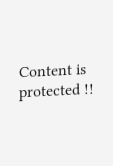Content is protected !!